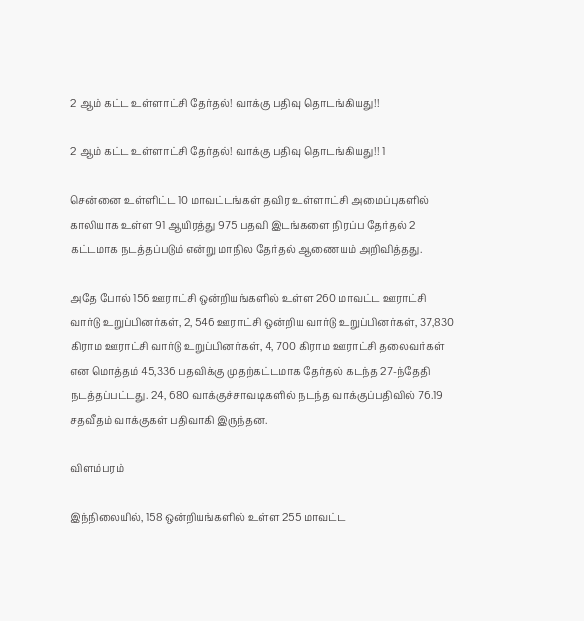2 ஆம் கட்ட உள்ளாட்சி தேர்தல்! வாக்கு பதிவு தொடங்கியது!!

2 ஆம் கட்ட உள்ளாட்சி தேர்தல்! வாக்கு பதிவு தொடங்கியது!! 1

சென்னை உள்ளிட்ட 10 மாவட்டங்கள் தவிர உள்ளாட்சி அமைப்புகளில் காலியாக உள்ள 91 ஆயிரத்து 975 பதவி இடங்களை நிரப்ப தேர்தல் 2 கட்டமாக நடத்தப்படும் என்று மாநில தேர்தல் ஆணையம் அறிவித்தது.

அதே போல் 156 ஊராட்சி ஒன்றியங்களில் உள்ள 260 மாவட்ட ஊராட்சி வார்டு உறுப்பினர்கள், 2, 546 ஊராட்சி ஒன்றிய வார்டு உறுப்பினர்கள், 37,830 கிராம ஊராட்சி வார்டு உறுப்பினர்கள், 4, 700 கிராம ஊராட்சி தலைவர்கள் என மொத்தம் 45,336 பதவிக்கு முதற்கட்டமாக தேர்தல் கடந்த 27-ந்தேதி நடத்தப்பட்டது. 24, 680 வாக்குச்சாவடிகளில் நடந்த வாக்குப்பதிவில் 76.19 சதவீதம் வாக்குகள் பதிவாகி இருந்தன.

விளம்பரம்

இந்நிலையில், 158 ஒன்றியங்களில் உள்ள 255 மாவட்ட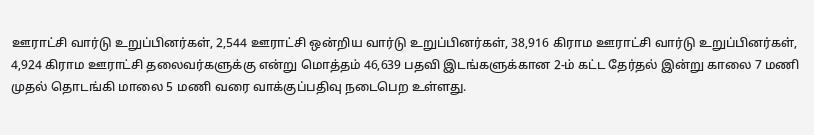ஊராட்சி வார்டு உறுப்பினர்கள், 2,544 ஊராட்சி ஒன்றிய வார்டு உறுப்பினர்கள், 38,916 கிராம ஊராட்சி வார்டு உறுப்பினர்கள், 4,924 கிராம ஊராட்சி தலைவர்களுக்கு என்று மொத்தம் 46,639 பதவி இடங்களுக்கான 2-ம் கட்ட தேர்தல் இன்று காலை 7 மணி முதல் தொடங்கி மாலை 5 மணி வரை வாக்குப்பதிவு நடைபெற உள்ளது.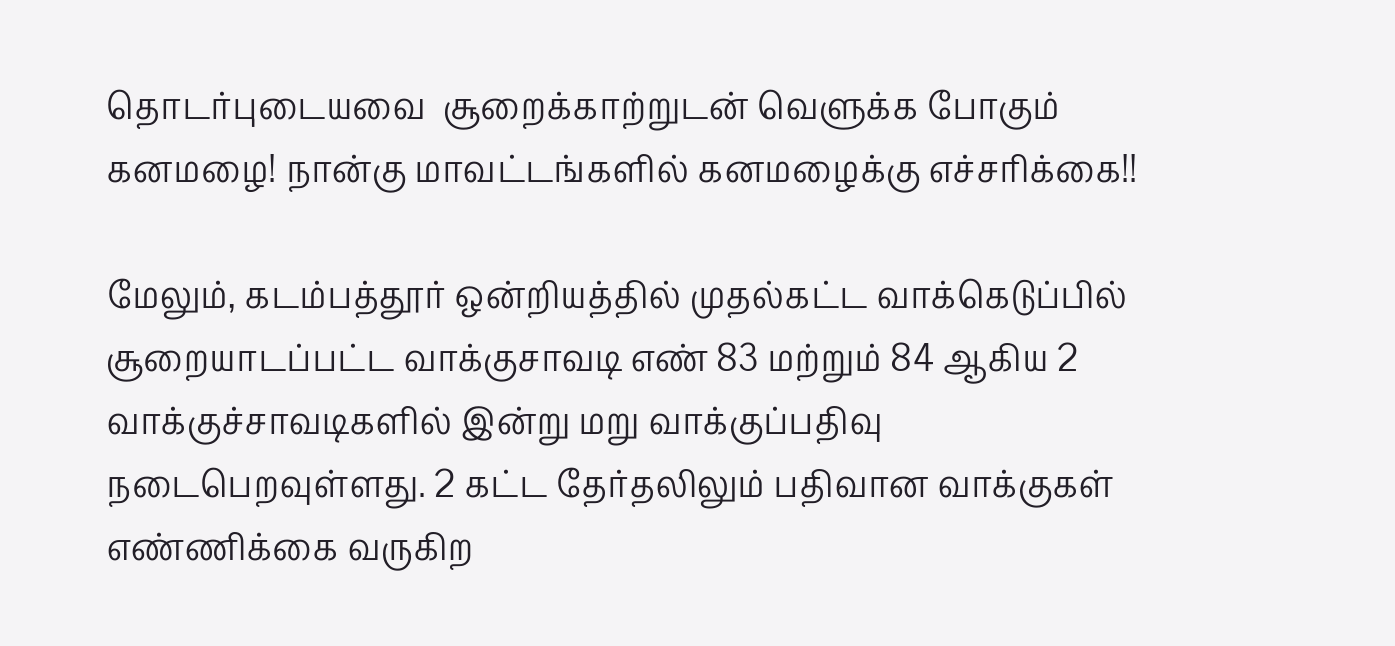தொடர்புடையவை  சூறைக்காற்றுடன் வெளுக்க போகும் கனமழை! நான்கு மாவட்டங்களில் கனமழைக்கு எச்சரிக்கை!!

மேலும், கடம்பத்தூர் ஒன்றியத்தில் முதல்கட்ட வாக்கெடுப்பில் சூறையாடப்பட்ட வாக்குசாவடி எண் 83 மற்றும் 84 ஆகிய 2 வாக்குச்சாவடிகளில் இன்று மறு வாக்குப்பதிவு நடைபெறவுள்ளது. 2 கட்ட தேர்தலிலும் பதிவான வாக்குகள் எண்ணிக்கை வருகிற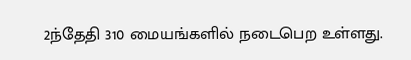2ந்தேதி 310 மையங்களில் நடைபெற உள்ளது.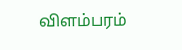விளம்பரம்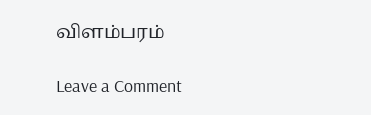விளம்பரம்

Leave a Comment